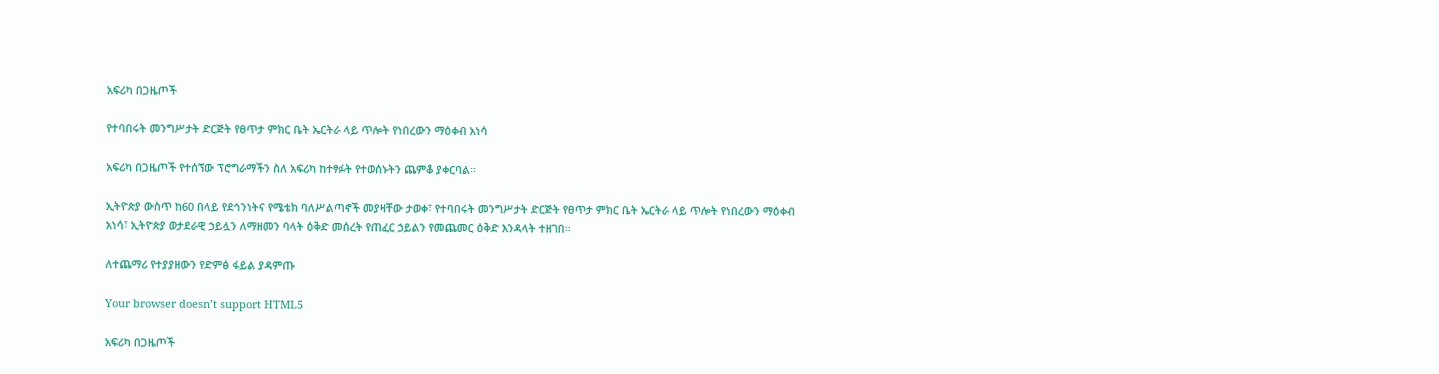አፍሪካ በጋዜጦች

የተባበሩት መንግሥታት ድርጅት የፀጥታ ምክር ቤት ኤርትራ ላይ ጥሎት የነበረውን ማዕቀብ አነሳ

አፍሪካ በጋዜጦች የተሰኘው ፕሮግራማችን ስለ አፍሪካ ከተፃፉት የተወሰኑትን ጨምቆ ያቀርባል።

ኢትዮጵያ ውስጥ ከ60 በላይ የደኅንነትና የሜቴክ ባለሥልጣኖች መያዛቸው ታወቀ፣ የተባበሩት መንግሥታት ድርጅት የፀጥታ ምክር ቤት ኤርትራ ላይ ጥሎት የነበረውን ማዕቀብ አነሳ፣ ኢትዮጵያ ወታደራዊ ኃይሏን ለማዘመን ባላት ዕቅድ መሰረት የጠፈር ኃይልን የመጨመር ዕቅድ እንዳላት ተዘገበ፡፡

ለተጨማሪ የተያያዘውን የድምፅ ፋይል ያዳምጡ

Your browser doesn’t support HTML5

አፍሪካ በጋዜጦች